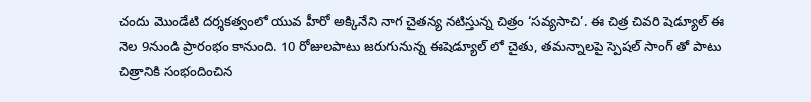చందు మొండేటి దర్శకత్వంలో యువ హీరో అక్కినేని నాగ చైతన్య నటిస్తున్న చిత్రం ‘సవ్యసాచి’. ఈ చిత్ర చివరి షెడ్యూల్ ఈ నెల 9నుండి ప్రారంభం కానుంది. 10 రోజులపాటు జరుగునున్న ఈషెడ్యూల్ లో చైతు, తమన్నాలపై స్పెషల్ సాంగ్ తో పాటు చిత్రానికి సంభందించిన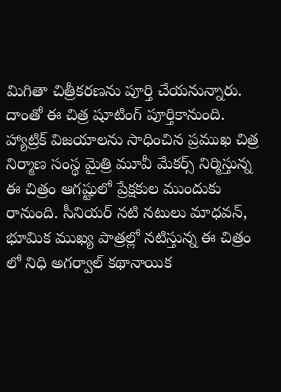మిగితా చిత్రీకరణను పూర్తి చేయనున్నారు. దాంతో ఈ చిత్ర షూటింగ్ పూర్తికానుంది.
హ్యాట్రిక్ విజయాలను సాధించిన ప్రముఖ చిత్ర నిర్మాణ సంస్థ మైత్రి మూవీ మేకర్స్ నిర్మిస్తున్న ఈ చిత్రం ఆగష్టులో ప్రేక్షకుల ముందుకు రానుంది. సీనియర్ నటి నటులు మాధవన్, భూమిక ముఖ్య పాత్రల్లో నటిస్తున్న ఈ చిత్రం లో నిధి అగర్వాల్ కథానాయిక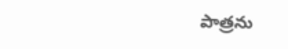పాత్రను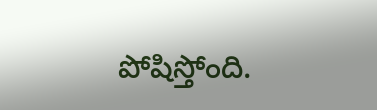పోషిస్తోంది.